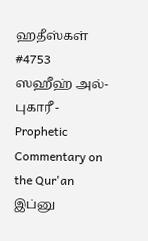ஹதீஸ்கள்
#4753
ஸஹீஹ் அல்-புகாரீ - Prophetic Commentary on the Qur'an
இப்னு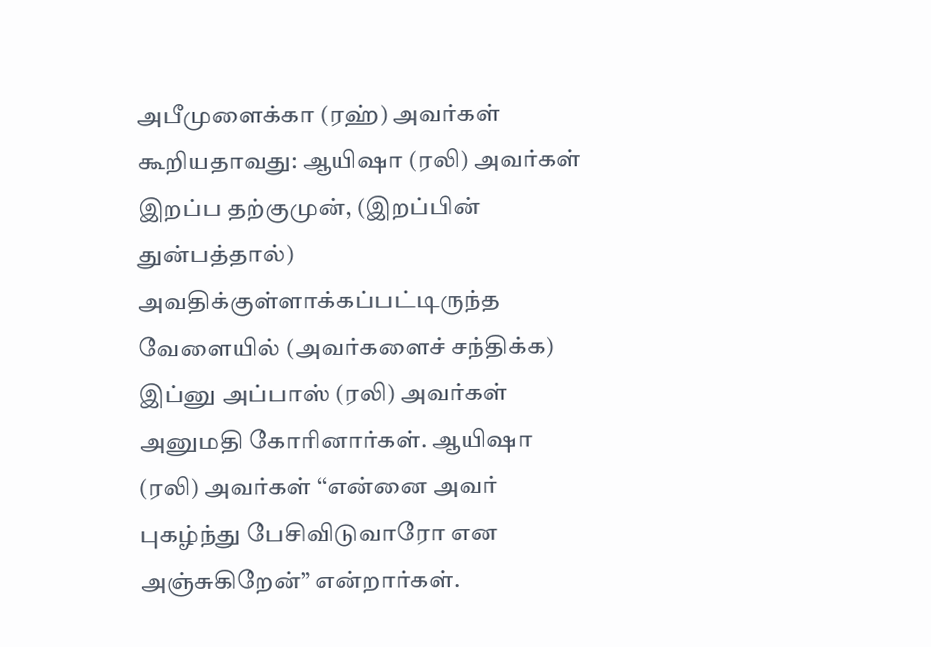அபீமுளைக்கா (ரஹ்) அவர்கள் கூறியதாவது: ஆயிஷா (ரலி) அவர்கள் இறப்ப தற்குமுன், (இறப்பின் துன்பத்தால்) அவதிக்குள்ளாக்கப்பட்டிருந்த வேளையில் (அவர்களைச் சந்திக்க) இப்னு அப்பாஸ் (ரலி) அவர்கள் அனுமதி கோரினார்கள். ஆயிஷா (ரலி) அவர்கள் ‘‘என்னை அவர் புகழ்ந்து பேசிவிடுவாரோ என அஞ்சுகிறேன்” என்றார்கள்.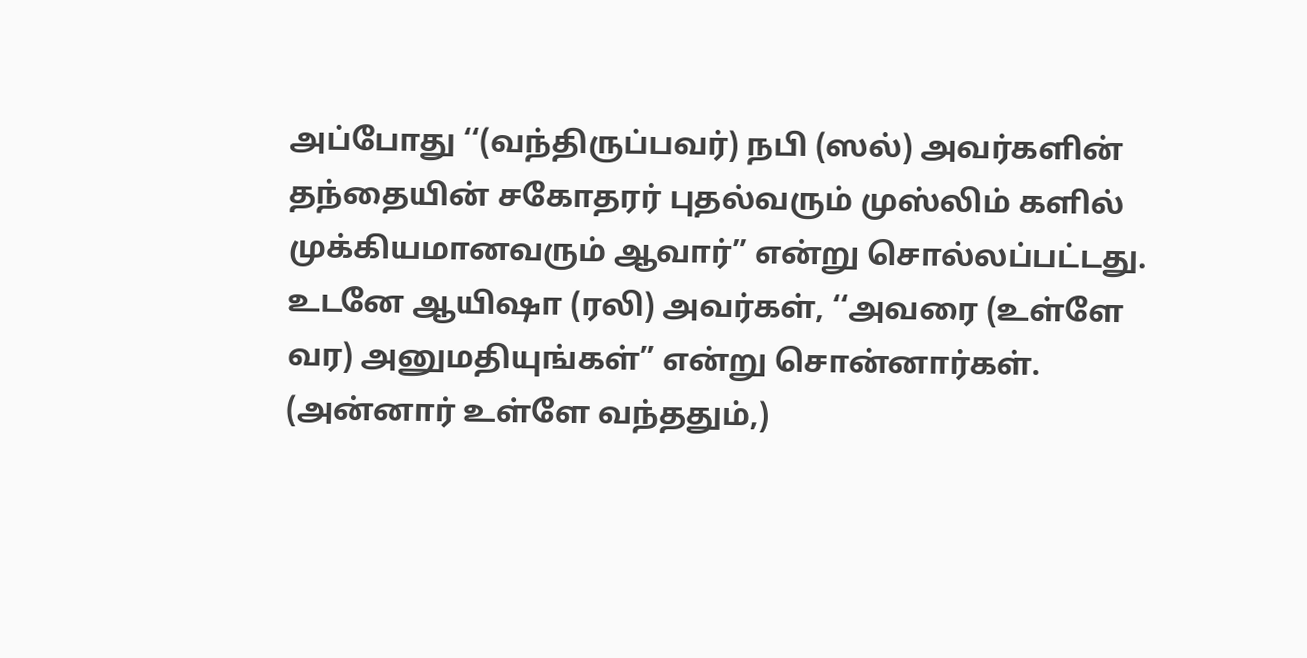அப்போது ‘‘(வந்திருப்பவர்) நபி (ஸல்) அவர்களின் தந்தையின் சகோதரர் புதல்வரும் முஸ்லிம் களில் முக்கியமானவரும் ஆவார்” என்று சொல்லப்பட்டது. உடனே ஆயிஷா (ரலி) அவர்கள், ‘‘அவரை (உள்ளே வர) அனுமதியுங்கள்” என்று சொன்னார்கள். (அன்னார் உள்ளே வந்ததும்,)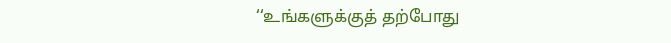‘‘உங்களுக்குத் தற்போது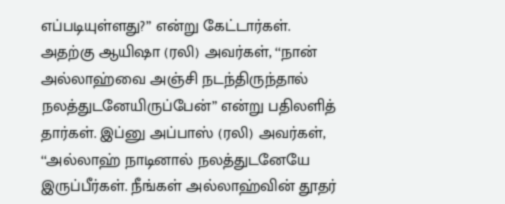எப்படியுள்ளது?” என்று கேட்டார்கள். அதற்கு ஆயிஷா (ரலி) அவர்கள், ‘‘நான் அல்லாஹ்வை அஞ்சி நடந்திருந்தால் நலத்துடனேயிருப்பேன்” என்று பதிலளித் தார்கள். இப்னு அப்பாஸ் (ரலி) அவர்கள், ‘‘அல்லாஹ் நாடினால் நலத்துடனேயே இருப்பீர்கள். நீங்கள் அல்லாஹ்வின் தூதர்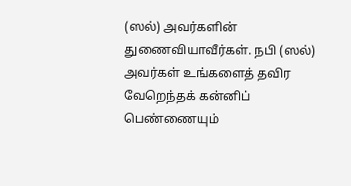(ஸல்) அவர்களின் துணைவியாவீர்கள். நபி (ஸல்) அவர்கள் உங்களைத் தவிர வேறெந்தக் கன்னிப் பெண்ணையும்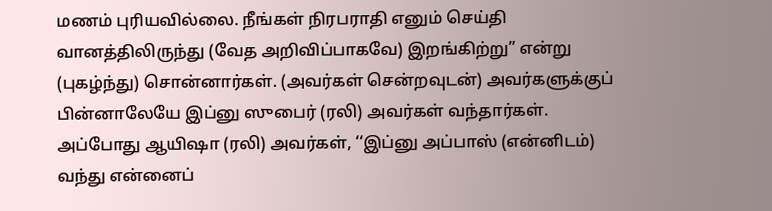மணம் புரியவில்லை. நீங்கள் நிரபராதி எனும் செய்தி வானத்திலிருந்து (வேத அறிவிப்பாகவே) இறங்கிற்று” என்று (புகழ்ந்து) சொன்னார்கள். (அவர்கள் சென்றவுடன்) அவர்களுக்குப் பின்னாலேயே இப்னு ஸுபைர் (ரலி) அவர்கள் வந்தார்கள். அப்போது ஆயிஷா (ரலி) அவர்கள், ‘‘இப்னு அப்பாஸ் (என்னிடம்) வந்து என்னைப்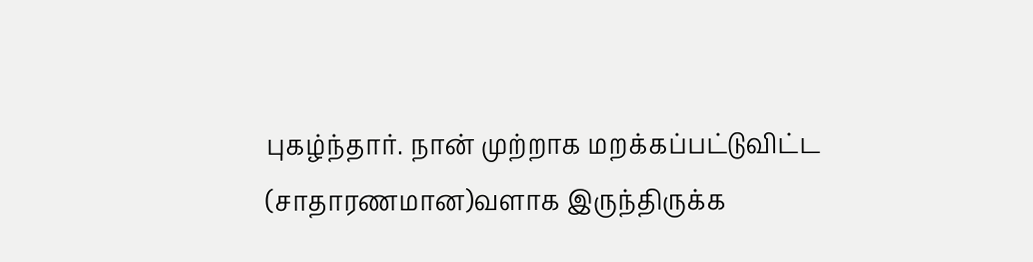புகழ்ந்தார். நான் முற்றாக மறக்கப்பட்டுவிட்ட (சாதாரணமான)வளாக இருந்திருக்க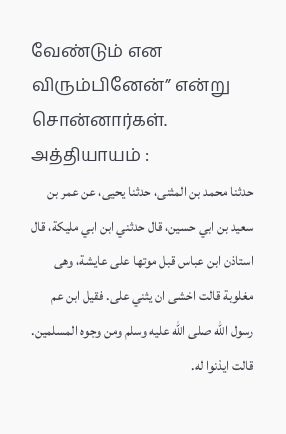வேண்டும் என விரும்பினேன்” என்று சொன்னார்கள். அத்தியாயம் :
حدثنا محمد بن المثنى، حدثنا يحيى، عن عمر بن سعيد بن ابي حسين، قال حدثني ابن ابي مليكة، قال استاذن ابن عباس قبل موتها على عايشة، وهى مغلوبة قالت اخشى ان يثني على. فقيل ابن عم رسول الله صلى الله عليه وسلم ومن وجوه المسلمين. قالت ايذنوا له.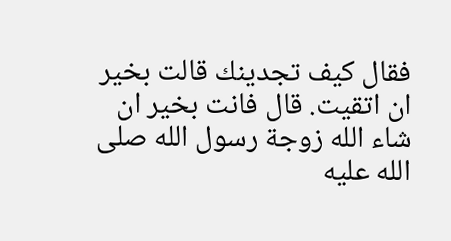فقال كيف تجدينك قالت بخير ان اتقيت. قال فانت بخير ان شاء الله زوجة رسول الله صلى الله عليه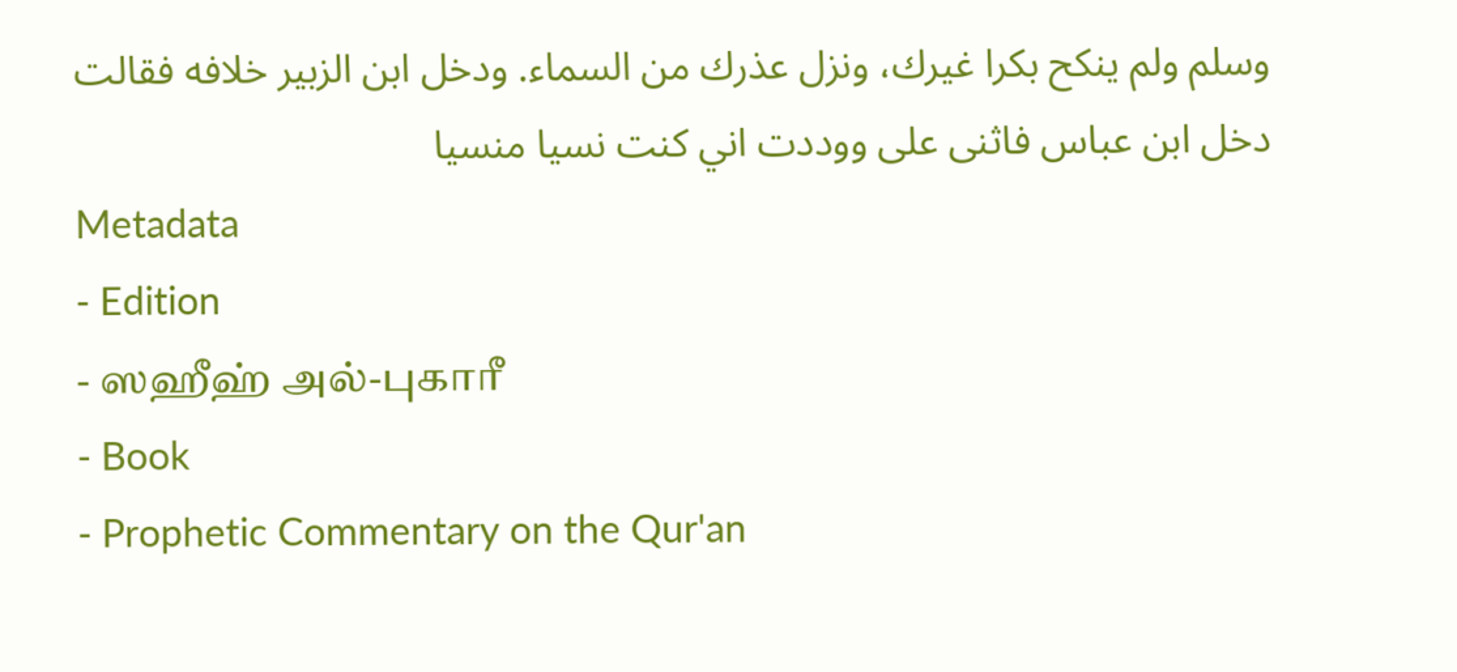وسلم ولم ينكح بكرا غيرك، ونزل عذرك من السماء. ودخل ابن الزبير خلافه فقالت دخل ابن عباس فاثنى على ووددت اني كنت نسيا منسيا
Metadata
- Edition
- ஸஹீஹ் அல்-புகாரீ
- Book
- Prophetic Commentary on the Qur'an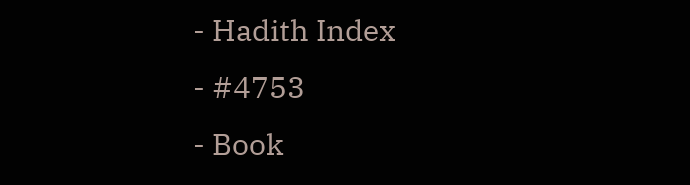- Hadith Index
- #4753
- Book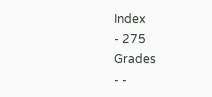Index
- 275
Grades
- -